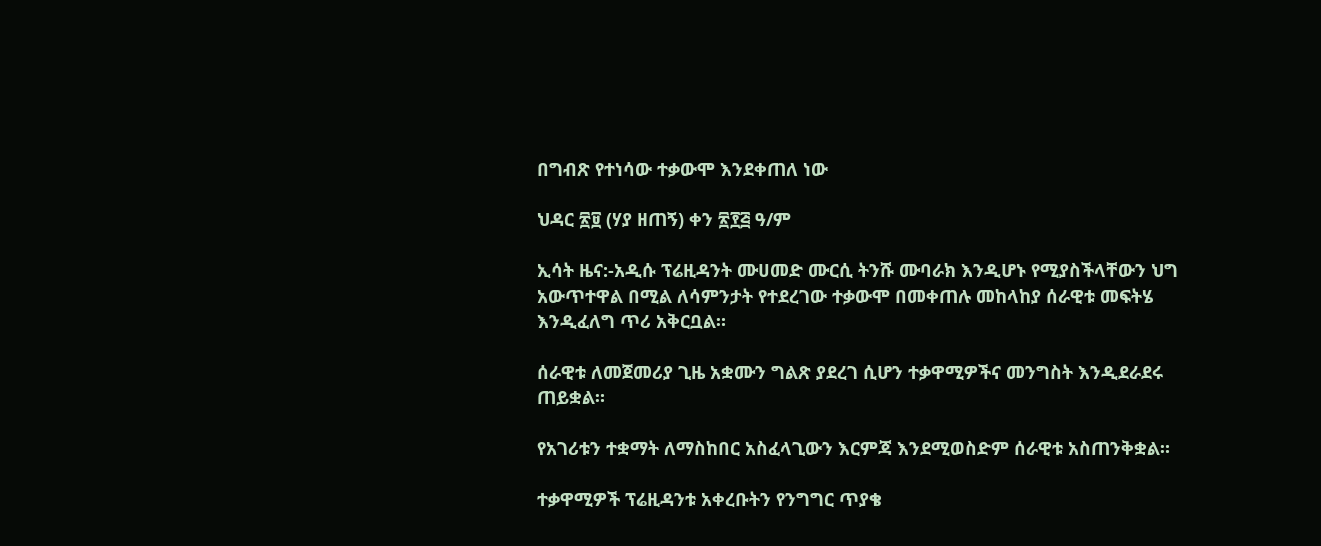በግብጽ የተነሳው ተቃውሞ እንደቀጠለ ነው

ህዳር ፳፱ (ሃያ ዘጠኝ) ቀን ፳፻፭ ዓ/ም

ኢሳት ዜና:-አዲሱ ፕሬዚዳንት ሙሀመድ ሙርሲ ትንሹ ሙባራክ እንዲሆኑ የሚያስችላቸውን ህግ አውጥተዋል በሚል ለሳምንታት የተደረገው ተቃውሞ በመቀጠሉ መከላከያ ሰራዊቱ መፍትሄ እንዲፈለግ ጥሪ አቅርቧል።

ሰራዊቱ ለመጀመሪያ ጊዜ አቋሙን ግልጽ ያደረገ ሲሆን ተቃዋሚዎችና መንግስት እንዲደራደሩ ጠይቋል።

የአገሪቱን ተቋማት ለማስከበር አስፈላጊውን እርምጃ እንደሚወስድም ሰራዊቱ አስጠንቅቋል።

ተቃዋሚዎች ፕሬዚዳንቱ አቀረቡትን የንግግር ጥያቄ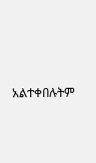አልተቀበሉትም